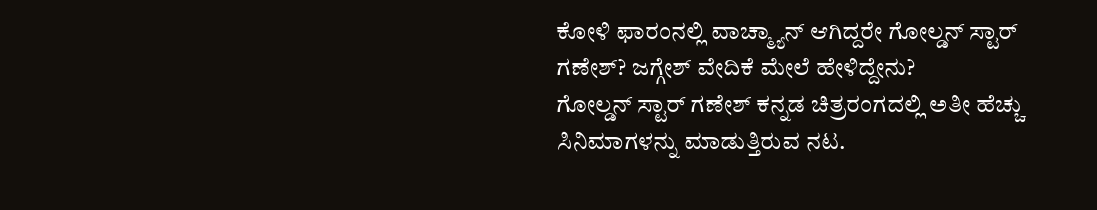ಕೋಳಿ ಫಾರಂನಲ್ಲಿ ವಾಚ್ಮ್ಯಾನ್ ಆಗಿದ್ದರೇ ಗೋಲ್ಡನ್ ಸ್ಟಾರ್ ಗಣೇಶ್? ಜಗ್ಗೇಶ್ ವೇದಿಕೆ ಮೇಲೆ ಹೇಳಿದ್ದೇನು?
ಗೋಲ್ಡನ್ ಸ್ಟಾರ್ ಗಣೇಶ್ ಕನ್ನಡ ಚಿತ್ರರಂಗದಲ್ಲಿ ಅತೀ ಹೆಚ್ಚು ಸಿನಿಮಾಗಳನ್ನು ಮಾಡುತ್ತಿರುವ ನಟ.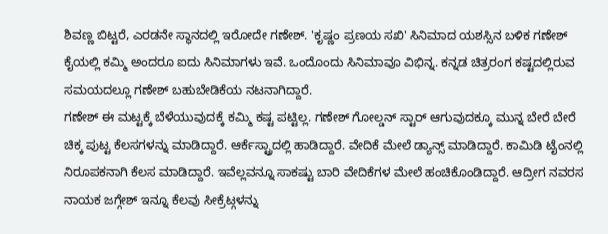ಶಿವಣ್ಣ ಬಿಟ್ಟರೆ, ಎರಡನೇ ಸ್ಥಾನದಲ್ಲಿ ಇರೋದೇ ಗಣೇಶ್. 'ಕೃಷ್ಣಂ ಪ್ರಣಯ ಸಖಿ' ಸಿನಿಮಾದ ಯಶಸ್ಸಿನ ಬಳಿಕ ಗಣೇಶ್ ಕೈಯಲ್ಲಿ ಕಮ್ಮಿ ಅಂದರೂ ಐದು ಸಿನಿಮಾಗಳು ಇವೆ. ಒಂದೊಂದು ಸಿನಿಮಾವೂ ವಿಭಿನ್ನ. ಕನ್ನಡ ಚಿತ್ರರಂಗ ಕಷ್ಟದಲ್ಲಿರುವ ಸಮಯದಲ್ಲೂ ಗಣೇಶ್ ಬಹುಬೇಡಿಕೆಯ ನಟನಾಗಿದ್ದಾರೆ.
ಗಣೇಶ್ ಈ ಮಟ್ಟಕ್ಕೆ ಬೆಳೆಯುವುದಕ್ಕೆ ಕಮ್ಮಿ ಕಷ್ಟ ಪಟ್ಟಿಲ್ಲ. ಗಣೇಶ್ ಗೋಲ್ಡನ್ ಸ್ಟಾರ್ ಆಗುವುದಕ್ಕೂ ಮುನ್ನ ಬೇರೆ ಬೇರೆ ಚಿಕ್ಕ ಪುಟ್ಟ ಕೆಲಸಗಳನ್ನು ಮಾಡಿದ್ದಾರೆ. ಆರ್ಕೆಸ್ಟ್ರಾದಲ್ಲಿ ಹಾಡಿದ್ದಾರೆ. ವೇದಿಕೆ ಮೇಲೆ ಡ್ಯಾನ್ಸ್ ಮಾಡಿದ್ದಾರೆ. ಕಾಮಿಡಿ ಟೈಂನಲ್ಲಿ ನಿರೂಪಕನಾಗಿ ಕೆಲಸ ಮಾಡಿದ್ದಾರೆ. ಇವೆಲ್ಲವನ್ನೂ ಸಾಕಷ್ಟು ಬಾರಿ ವೇದಿಕೆಗಳ ಮೇಲೆ ಹಂಚಿಕೊಂಡಿದ್ದಾರೆ. ಆದ್ರೀಗ ನವರಸ ನಾಯಕ ಜಗ್ಗೇಶ್ ಇನ್ನೂ ಕೆಲವು ಸೀಕ್ರೆಟ್ಗಳನ್ನು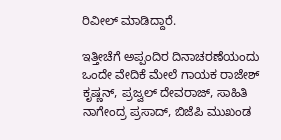ರಿವೀಲ್ ಮಾಡಿದ್ದಾರೆ.

ಇತ್ತೀಚೆಗೆ ಅಪ್ಪಂದಿರ ದಿನಾಚರಣೆಯಂದು ಒಂದೇ ವೇದಿಕೆ ಮೇಲೆ ಗಾಯಕ ರಾಜೇಶ್ ಕೃಷ್ಣನ್, ಪ್ರಜ್ವಲ್ ದೇವರಾಜ್, ಸಾಹಿತಿ ನಾಗೇಂದ್ರ ಪ್ರಸಾದ್, ಬಿಜೆಪಿ ಮುಖಂಡ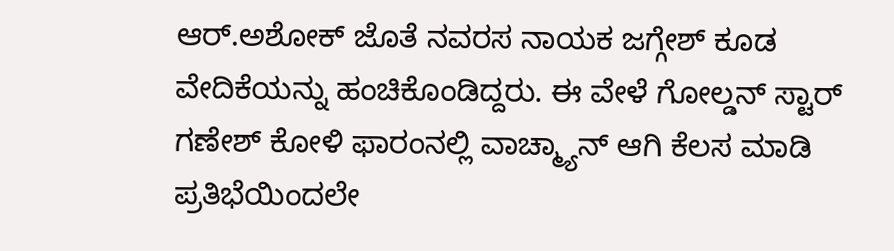ಆರ್.ಅಶೋಕ್ ಜೊತೆ ನವರಸ ನಾಯಕ ಜಗ್ಗೇಶ್ ಕೂಡ ವೇದಿಕೆಯನ್ನು ಹಂಚಿಕೊಂಡಿದ್ದರು. ಈ ವೇಳೆ ಗೋಲ್ಡನ್ ಸ್ಟಾರ್ ಗಣೇಶ್ ಕೋಳಿ ಫಾರಂನಲ್ಲಿ ವಾಚ್ಮ್ಯಾನ್ ಆಗಿ ಕೆಲಸ ಮಾಡಿ ಪ್ರತಿಭೆಯಿಂದಲೇ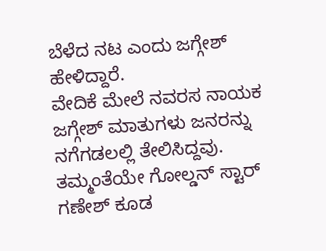ಬೆಳೆದ ನಟ ಎಂದು ಜಗ್ಗೇಶ್ ಹೇಳಿದ್ದಾರೆ.
ವೇದಿಕೆ ಮೇಲೆ ನವರಸ ನಾಯಕ ಜಗ್ಗೇಶ್ ಮಾತುಗಳು ಜನರನ್ನು ನಗೆಗಡಲಲ್ಲಿ ತೇಲಿಸಿದ್ದವು. ತಮ್ಮಂತೆಯೇ ಗೋಲ್ಡನ್ ಸ್ಟಾರ್ ಗಣೇಶ್ ಕೂಡ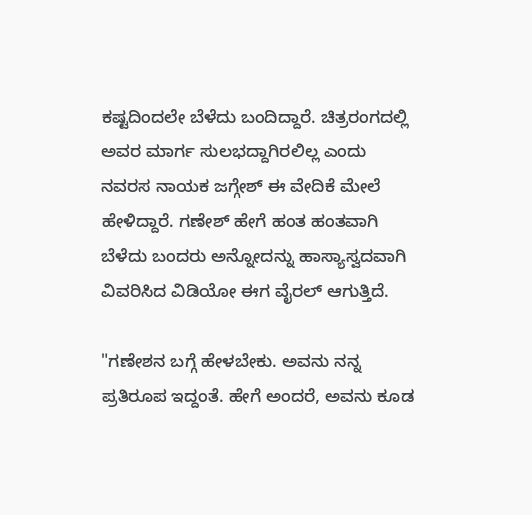ಕಷ್ಟದಿಂದಲೇ ಬೆಳೆದು ಬಂದಿದ್ದಾರೆ. ಚಿತ್ರರಂಗದಲ್ಲಿ ಅವರ ಮಾರ್ಗ ಸುಲಭದ್ದಾಗಿರಲಿಲ್ಲ ಎಂದು ನವರಸ ನಾಯಕ ಜಗ್ಗೇಶ್ ಈ ವೇದಿಕೆ ಮೇಲೆ ಹೇಳಿದ್ದಾರೆ. ಗಣೇಶ್ ಹೇಗೆ ಹಂತ ಹಂತವಾಗಿ ಬೆಳೆದು ಬಂದರು ಅನ್ನೋದನ್ನು ಹಾಸ್ಯಾಸ್ವದವಾಗಿ ವಿವರಿಸಿದ ವಿಡಿಯೋ ಈಗ ವೈರಲ್ ಆಗುತ್ತಿದೆ.

"ಗಣೇಶನ ಬಗ್ಗೆ ಹೇಳಬೇಕು. ಅವನು ನನ್ನ ಪ್ರತಿರೂಪ ಇದ್ದಂತೆ. ಹೇಗೆ ಅಂದರೆ, ಅವನು ಕೂಡ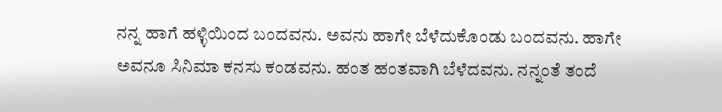ನನ್ನ ಹಾಗೆ ಹಳ್ಳಿಯಿಂದ ಬಂದವನು. ಅವನು ಹಾಗೇ ಬೆಳೆದುಕೊಂಡು ಬಂದವನು. ಹಾಗೇ ಅವನೂ ಸಿನಿಮಾ ಕನಸು ಕಂಡವನು. ಹಂತ ಹಂತವಾಗಿ ಬೆಳೆದವನು. ನನ್ನಂತೆ ತಂದೆ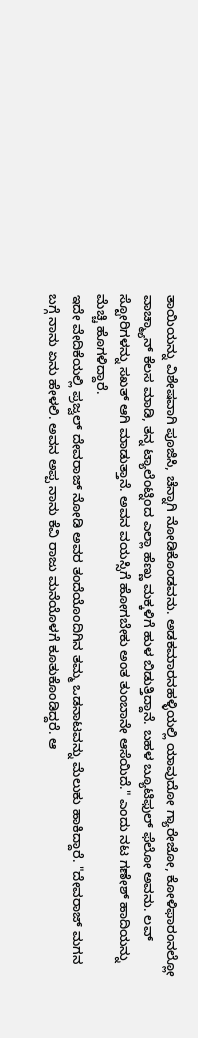ತಾಯಿಯನ್ನು ವಿಶೇಷವಾಗಿ ಪೂಜಿಸಿ, ಚೆನ್ನಾಗಿ ನೋಡಿಕೊಂಡವನು. ಅಡಕಮಾರನಹಳ್ಳಿಯಲ್ಲಿ ಯಾವುದೋ ಗ್ಯಾರೇಜೋ, ಕೋಳಿಫಾರಂನಲ್ಲೋ ವಾಚ್ಮ್ಯಾನ್ ಕೆಲಸ ಮಾಡಿ, ತನ್ನ ಟ್ಯಾಲೆಂಟ್ನಿಂದ ಎಲ್ಲಾ ಹೆಣ್ಣು ಮಕ್ಕಳಿಗೆ ಹುಳ ಬಿಡುತ್ತಿದ್ದಾನೆ. ಬಹಳ ಬ್ಯೂಟಿಫುಲ್ ಫೆಲೋ ಅವನು. ಲವ್ ಸ್ಟೋರಿಗಳನ್ನು ಸಖತ್ ಆಗಿ ಮಾಡುತ್ತಾನೆ. ಅವನ ವಯಸ್ಸಿಗೆ ಹೋಗಬೇಕು ಅಂತ ತುಂಬಾನೇ ಆಸೆಯಿದೆ." ಎಂದು ನಟ ಗಣೇಶ್ ಹಾದಿಯನ್ನು ಮೆಚ್ಚಿ ಹೊಗಳಿದ್ದಾರೆ.
ಇದೇ ವೇದಿಕೆಯಲ್ಲಿ ಪ್ರಜ್ವಲ್ ದೇವರಾಜ್ ನೋಡಿ ಅವರ ತಂದೆಯೊಂದಿಗಿನ ತಮ್ಮ ಒಡನಾಟವನ್ನು ಮೆಲುಕು ಹಾಕಿದ್ದಾರೆ. "ದೇವರಾಜ್ ಮಗನ ಬಗ್ಗೆ ನಾನು ಏನು ಹೇಳಲಿ. ಅವನ ಅಪ್ಪ ನಾನು ಕೆವಿ ರಾಜು ಮನೆಯೊಳಗೆ ಕೂತುಕೊಂಡಿದ್ದರೆ. ಆ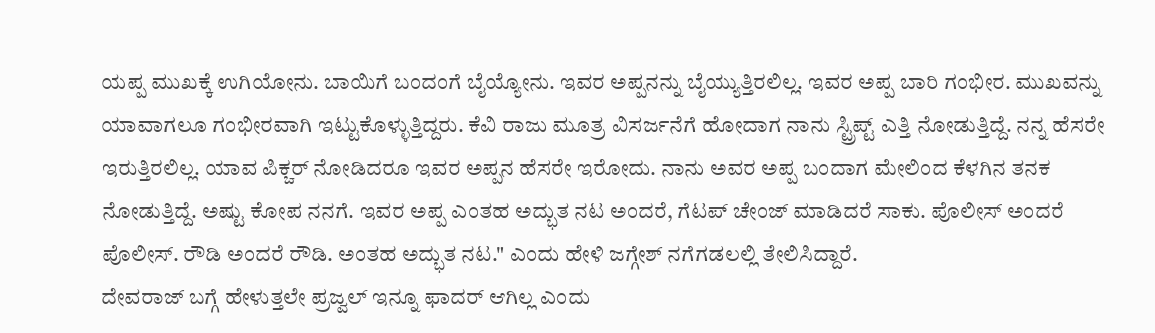ಯಪ್ಪ ಮುಖಕ್ಕೆ ಉಗಿಯೋನು. ಬಾಯಿಗೆ ಬಂದಂಗೆ ಬೈಯ್ಯೋನು. ಇವರ ಅಪ್ಪನನ್ನು ಬೈಯ್ಯುತ್ತಿರಲಿಲ್ಲ. ಇವರ ಅಪ್ಪ ಬಾರಿ ಗಂಭೀರ. ಮುಖವನ್ನು ಯಾವಾಗಲೂ ಗಂಭೀರವಾಗಿ ಇಟ್ಟುಕೊಳ್ಳುತ್ತಿದ್ದರು. ಕೆವಿ ರಾಜು ಮೂತ್ರ ವಿಸರ್ಜನೆಗೆ ಹೋದಾಗ ನಾನು ಸ್ಟ್ರಿಪ್ಟ್ ಎತ್ತಿ ನೋಡುತ್ತಿದ್ದೆ. ನನ್ನ ಹೆಸರೇ ಇರುತ್ತಿರಲಿಲ್ಲ. ಯಾವ ಪಿಕ್ಚರ್ ನೋಡಿದರೂ ಇವರ ಅಪ್ಪನ ಹೆಸರೇ ಇರೋದು. ನಾನು ಅವರ ಅಪ್ಪ ಬಂದಾಗ ಮೇಲಿಂದ ಕೆಳಗಿನ ತನಕ ನೋಡುತ್ತಿದ್ದೆ. ಅಷ್ಟು ಕೋಪ ನನಗೆ. ಇವರ ಅಪ್ಪ ಎಂತಹ ಅದ್ಭುತ ನಟ ಅಂದರೆ, ಗೆಟಪ್ ಚೇಂಜ್ ಮಾಡಿದರೆ ಸಾಕು. ಪೊಲೀಸ್ ಅಂದರೆ ಪೊಲೀಸ್. ರೌಡಿ ಅಂದರೆ ರೌಡಿ. ಅಂತಹ ಅದ್ಭುತ ನಟ." ಎಂದು ಹೇಳಿ ಜಗ್ಗೇಶ್ ನಗೆಗಡಲಲ್ಲಿ ತೇಲಿಸಿದ್ದಾರೆ.
ದೇವರಾಜ್ ಬಗ್ಗೆ ಹೇಳುತ್ತಲೇ ಪ್ರಜ್ವಲ್ ಇನ್ನೂ ಫಾದರ್ ಆಗಿಲ್ಲ ಎಂದು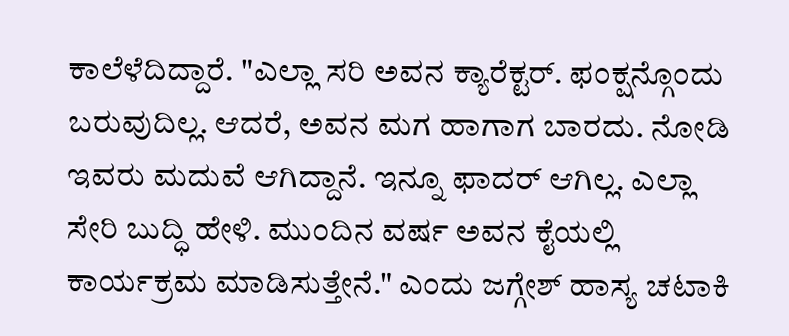ಕಾಲೆಳೆದಿದ್ದಾರೆ. "ಎಲ್ಲಾ ಸರಿ ಅವನ ಕ್ಯಾರೆಕ್ಟರ್. ಫಂಕ್ಷನ್ಗೊಂದು ಬರುವುದಿಲ್ಲ. ಆದರೆ, ಅವನ ಮಗ ಹಾಗಾಗ ಬಾರದು. ನೋಡಿ ಇವರು ಮದುವೆ ಆಗಿದ್ದಾನೆ. ಇನ್ನೂ ಫಾದರ್ ಆಗಿಲ್ಲ. ಎಲ್ಲಾ ಸೇರಿ ಬುದ್ಧಿ ಹೇಳಿ. ಮುಂದಿನ ವರ್ಷ ಅವನ ಕೈಯಲ್ಲಿ ಕಾರ್ಯಕ್ರಮ ಮಾಡಿಸುತ್ತೇನೆ." ಎಂದು ಜಗ್ಗೇಶ್ ಹಾಸ್ಯ ಚಟಾಕಿ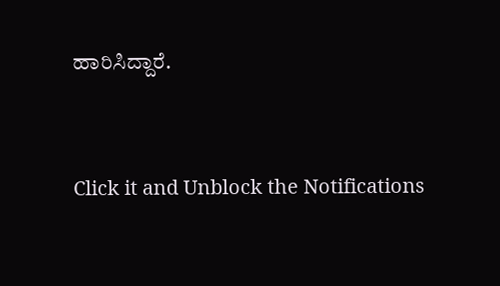ಹಾರಿಸಿದ್ದಾರೆ.


Click it and Unblock the Notifications